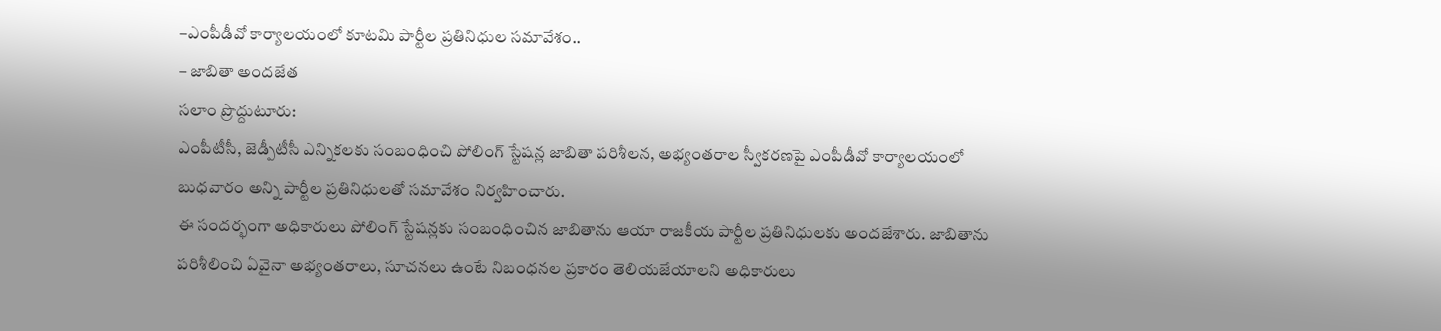–ఎంపీడీవో కార్యాలయంలో కూటమి పార్టీల ప్రతినిధుల సమావేశం..
– జాబితా అందజేత
సలాం ప్రొద్దుటూరు:
ఎంపీటీసీ, జెడ్పీటీసీ ఎన్నికలకు సంబంధించి పోలింగ్ స్టేషన్ల జాబితా పరిశీలన, అభ్యంతరాల స్వీకరణపై ఎంపీడీవో కార్యాలయంలో బుధవారం అన్ని పార్టీల ప్రతినిధులతో సమావేశం నిర్వహించారు.
ఈ సందర్భంగా అధికారులు పోలింగ్ స్టేషన్లకు సంబంధించిన జాబితాను ఆయా రాజకీయ పార్టీల ప్రతినిధులకు అందజేశారు. జాబితాను పరిశీలించి ఏవైనా అభ్యంతరాలు, సూచనలు ఉంటే నిబంధనల ప్రకారం తెలియజేయాలని అధికారులు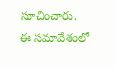సూచించారు.
ఈ సమావేశంలో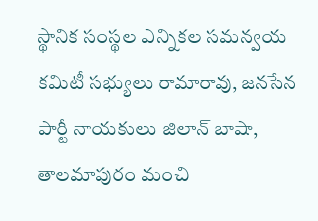స్థానిక సంస్థల ఎన్నికల సమన్వయ కమిటీ సభ్యులు రామారావు, జనసేన పార్టీ నాయకులు జిలాన్ బాషా, తాలమాపురం మంచి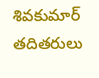శివకుమార్ తదితరులు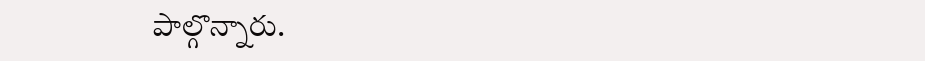పాల్గొన్నారు.